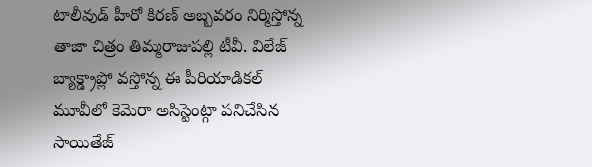టాలీవుడ్ హీరో కిరణ్ అబ్బవరం నిర్మిస్తోన్న తాజా చిత్రం తిమ్మరాజుపల్లి టీవీ. విలేజ్ బ్యాక్డ్రాప్లో వస్తోన్న ఈ పీరియాడికల్ మూవీలో కెమెరా అసిస్టెంట్గా పనిచేసిన సాయితేజ్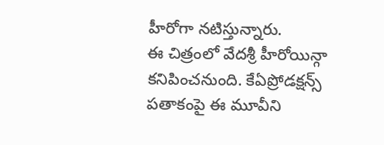హీరోగా నటిస్తున్నారు.
ఈ చిత్రంలో వేదశ్రీ హీరోయిన్గా కనిపించనుంది. కేఏప్రోడక్షన్స్ పతాకంపై ఈ మూవీని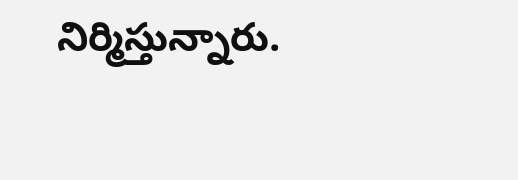నిర్మిస్తున్నారు.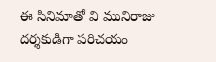ఈ సినిమాతో వి మునిరాజు దర్శకుడిగా పరిచయం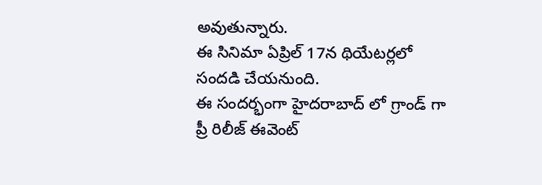అవుతున్నారు.
ఈ సినిమా ఏప్రిల్ 17న థియేటర్లలో సందడి చేయనుంది.
ఈ సందర్భంగా హైదరాబాద్ లో గ్రాండ్ గా ప్రీ రిలీజ్ ఈవెంట్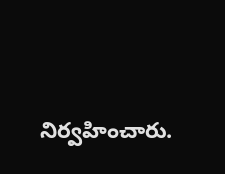నిర్వహించారు.